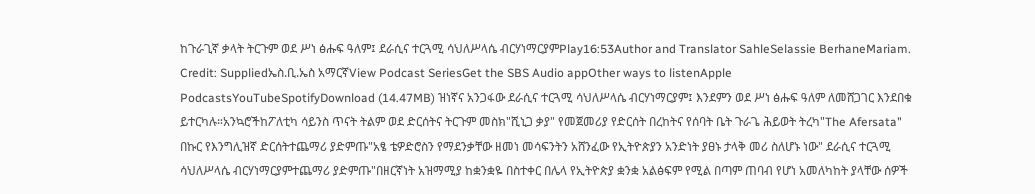ከጉራጊኛ ቃላት ትርጉም ወደ ሥነ ፅሑፍ ዓለም፤ ደራሲና ተርጓሚ ሳህለሥላሴ ብርሃነማርያምPlay16:53Author and Translator SahleSelassie BerhaneMariam. Credit: Suppliedኤስ.ቢ.ኤስ አማርኛView Podcast SeriesGet the SBS Audio appOther ways to listenApple PodcastsYouTubeSpotifyDownload (14.47MB) ዝነኛና አንጋፋው ደራሲና ተርጓሚ ሳህለሥላሴ ብርሃነማርያም፤ እንደምን ወደ ሥነ ፅሑፍ ዓለም ለመሸጋገር እንደበቁ ይተርካሉ።አንኳሮችከፖለቲካ ሳይንስ ጥናት ትልም ወደ ድርሰትና ትርጉም መስክ"ሺኒጋ ቃያ" የመጀመሪያ የድርሰት በረከትና የሰባት ቤት ጉራጌ ሕይወት ትረካ"The Afersata" በኩር የእንግሊዝኛ ድርሰትተጨማሪ ያድምጡ"አፄ ቴዎድሮስን የማደንቃቸው ዘመነ መሳፍንትን አሸንፈው የኢትዮጵያን አንድነት ያፀኑ ታላቅ መሪ ስለሆኑ ነው" ደራሲና ተርጓሚ ሳህለሥላሴ ብርሃነማርያምተጨማሪ ያድምጡ"በዘርኛነት አዝማሚያ ከቋንቋዬ በስተቀር በሌላ የኢትዮጵያ ቋንቋ አልፅፍም የሚል በጣም ጠባብ የሆነ አመለካከት ያላቸው ሰዎች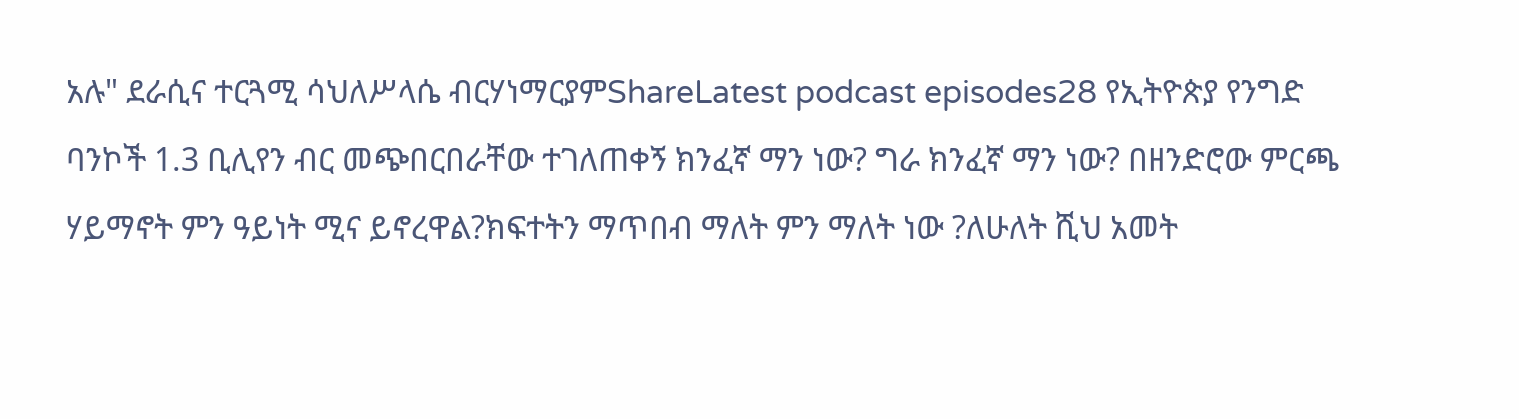አሉ" ደራሲና ተርጓሚ ሳህለሥላሴ ብርሃነማርያምShareLatest podcast episodes28 የኢትዮጵያ የንግድ ባንኮች 1.3 ቢሊየን ብር መጭበርበራቸው ተገለጠቀኝ ክንፈኛ ማን ነው? ግራ ክንፈኛ ማን ነው? በዘንድሮው ምርጫ ሃይማኖት ምን ዓይነት ሚና ይኖረዋል?ክፍተትን ማጥበብ ማለት ምን ማለት ነው ?ለሁለት ሺህ አመት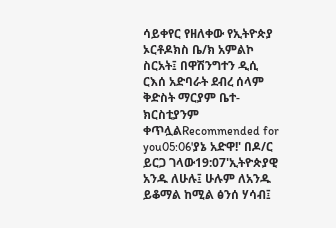ሳይቀየር የዘለቀው የኢትዮጵያ ኦርቶዶክስ ቤ/ክ አምልኮ ስርአት፤ በዋሽንግተን ዲሲ ርእሰ አድባራት ደብረ ሰላም ቅድስት ማርያም ቤተ-ክርስቲያንም ቀጥሏልRecommended for you05:06'ያኔ አድዋ!' በዶ/ር ይርጋ ገላው19:07'ኢትዮጵያዊ አንዱ ለሁሉ፤ ሁሉም ለአንዱ ይቆማል ከሚል ፅንሰ ሃሳብ፤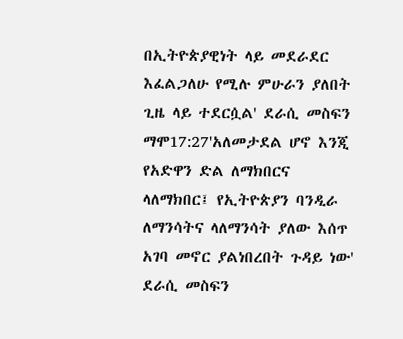በኢትዮጵያዊነት ላይ መደራደር እፈልጋለሁ የሚሉ ምሁራን ያለበት ጊዜ ላይ ተደርሷል' ደራሲ መስፍን ማሞ17:27'አለመታደል ሆኖ እንጂ የአድዋን ድል ለማክበርና ላለማክበር፤ የኢትዮጵያን ባንዲራ ለማንሳትና ላለማንሳት ያለው እሰጥ አገባ መኖር ያልነበረበት ጉዳይ ነው' ደራሲ መስፍን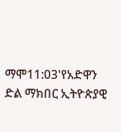ማሞ11:03'የአድዋን ድል ማክበር ኢትዮጵያዊ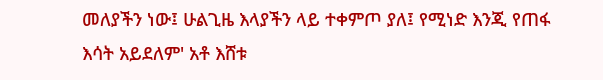መለያችን ነው፤ ሁልጊዜ እላያችን ላይ ተቀምጦ ያለ፤ የሚነድ እንጂ የጠፋ እሳት አይደለም' አቶ እሸቱ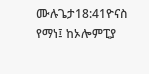ሙሉጌታ18:41ዮናስ የማነ፤ ከኦሎምፒያ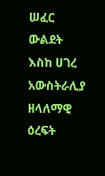ሠፈር ውልደት እስከ ሀገረ አውስትራሊያ ዘላለማዊ ዕረፍት